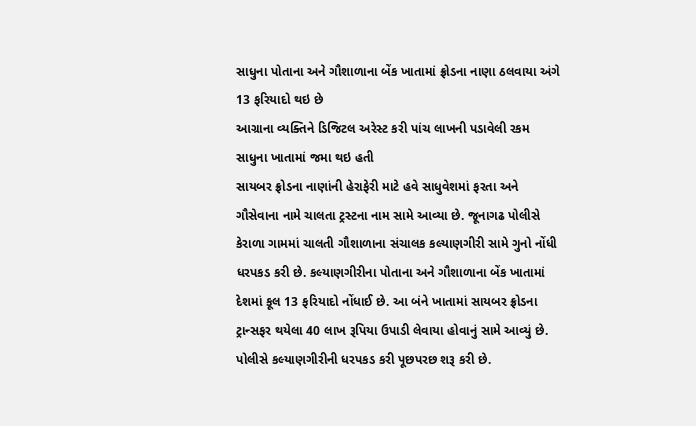સાધુના પોતાના અને ગૌશાળાના બેંક ખાતામાં ફ્રોડના નાણા ઠલવાયા અંગે 13 ફરિયાદો થઇ છે
આગ્રાના વ્યક્તિને ડિજિટલ અરેસ્ટ કરી પાંચ લાખની પડાવેલી રકમ સાધુના ખાતામાં જમા થઇ હતી
સાયબર ફ્રોડના નાણાંની હેરાફેરી માટે હવે સાધુવેશમાં ફરતા અને ગૌસેવાના નામે ચાલતા ટ્રસ્ટના નામ સામે આવ્યા છે. જૂનાગઢ પોલીસે કેરાળા ગામમાં ચાલતી ગૌશાળાના સંચાલક કલ્યાણગીરી સામે ગુનો નોંધી ધરપકડ કરી છે. કલ્યાણગીરીના પોતાના અને ગૌશાળાના બેંક ખાતામાં દેશમાં કૂલ 13 ફરિયાદો નોંધાઈ છે. આ બંને ખાતામાં સાયબર ફ્રોડના ટ્રાન્સફર થયેલા 40 લાખ રૂપિયા ઉપાડી લેવાયા હોવાનું સામે આવ્યું છે. પોલીસે કલ્યાણગીરીની ધરપકડ કરી પૂછપરછ શરૂ કરી છે.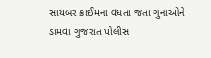સાયબર ક્રાઈમના વધતા જતા ગુનાઓને ડામવા ગુજરાત પોલીસ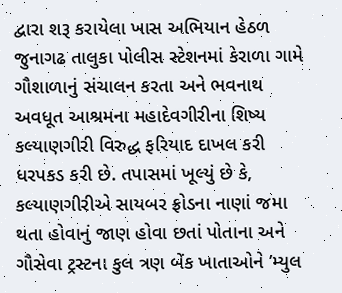દ્વારા શરૂ કરાયેલા ખાસ અભિયાન હેઠળ જુનાગઢ તાલુકા પોલીસ સ્ટેશનમાં કેરાળા ગામે ગૌશાળાનું સંચાલન કરતા અને ભવનાથ અવધૂત આશ્રમના મહાદેવગીરીના શિષ્ય કલ્યાણગીરી વિરુદ્ધ ફરિયાદ દાખલ કરી ધરપકડ કરી છે. તપાસમાં ખૂલ્યું છે કે, કલ્યાણગીરીએ સાયબર ફ્રોડના નાણાં જમા થતા હોવાનું જાણ હોવા છતાં પોતાના અને ગૌસેવા ટ્રસ્ટના કુલ ત્રણ બેંક ખાતાઓને ’મ્યુલ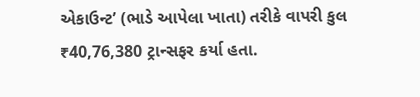એકાઉન્ટ’ (ભાડે આપેલા ખાતા) તરીકે વાપરી કુલ ₹40,76,380 ટ્રાન્સફર કર્યા હતા.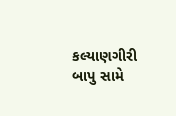કલ્યાણગીરી બાપુ સામે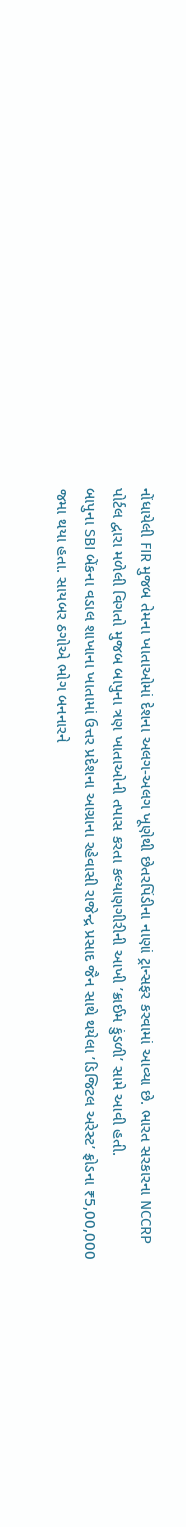નોંધાયેલી FIR મુજબ તેમના ખાતાઓમાં દેશના અલગ-અલગ ખૂણેથી છેતરપિંડીના નાણાં ટ્રાન્સફર કરવામાં આવ્યા છે. ભારત સરકારના NCCRP પોર્ટલ દ્વારા મળેલી વિગતો મુજબ બાપુના ત્રણ ખાતાઓની તપાસ કરતા કલ્યાણગીરીની આખી ’ક્રાઈમ કુંડળી’ સામે આવી હતી.
બાપુના SBI બેંકના વડાલ શાખાના ખાતામાં ઉત્તર પ્રદેશના આગ્રાના રહેવાસી રાજેન્દ્ર પ્રસાદ જૈન સાથે થયેલા ’ડિજિટલ અરેસ્ટ’ ફ્રોડના ₹5,00,000 જમા થયા હતા. સાયબર ઠગોએ ભોગ બનનારને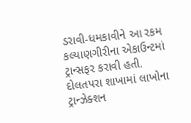ડરાવી-ધમકાવીને આ રકમ કલ્યાણગીરીના એકાઉન્ટમાં ટ્રાન્સફર કરાવી હતી. દોલતપરા શાખામાં લાખોના ટ્રાન્ઝેક્શન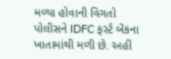મળ્યા હોવાની વિગતો પોલીસને IDFC ફર્સ્ટ બેંકના ખાતામાંથી મળી છે. અહીં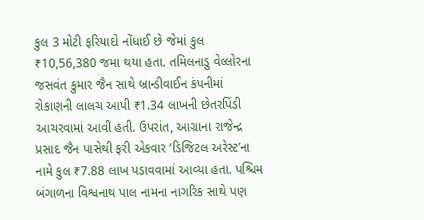કુલ 3 મોટી ફરિયાદો નોંધાઈ છે જેમાં કુલ ₹10,56,380 જમા થયા હતા. તમિલનાડુ વેલ્લોરના જસવંત કુમાર જૈન સાથે બ્રાન્ડીવાઈન કંપનીમાં રોકાણની લાલચ આપી ₹1.34 લાખની છેતરપિંડી આચરવામાં આવી હતી. ઉપરાંત, આગ્રાના રાજેન્દ્ર પ્રસાદ જૈન પાસેથી ફરી એકવાર ’ડિજિટલ અરેસ્ટ’ના નામે કુલ ₹7.88 લાખ પડાવવામાં આવ્યા હતા. પશ્ચિમ બંગાળના વિશ્વનાથ પાલ નામના નાગરિક સાથે પણ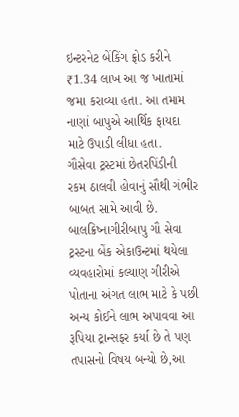ઇન્ટરનેટ બેંકિંગ ફ્રોડ કરીને ₹1.34 લાખ આ જ ખાતામાં જમા કરાવ્યા હતા. આ તમામ નાણાં બાપુએ આર્થિક ફાયદા માટે ઉપાડી લીધા હતા.
ગૌસેવા ટ્રસ્ટમાં છેતરપિંડીની રકમ ઠાલવી હોવાનું સૌથી ગંભીર બાબત સામે આવી છે. બાલક્રિષ્નાગીરીબાપુ ગૌ સેવા ટ્રસ્ટના બેંક એકાઉન્ટમાં થયેલા વ્યવહારોમાં કલ્યાણ ગીરીએ પોતાના અંગત લાભ માટે કે પછી અન્ય કોઈને લાભ અપાવવા આ રૂપિયા ટ્રાન્સફર કર્યા છે તે પણ તપાસનો વિષય બન્યો છે,આ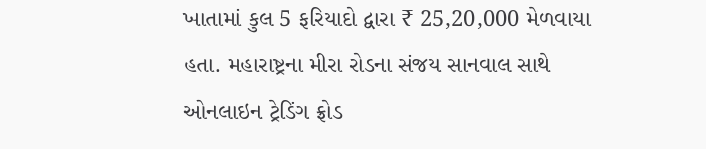ખાતામાં કુલ 5 ફરિયાદો દ્વારા ₹ 25,20,000 મેળવાયા હતા. મહારાષ્ટ્રના મીરા રોડના સંજય સાનવાલ સાથે ઓનલાઇન ટ્રેડિંગ ફ્રોડ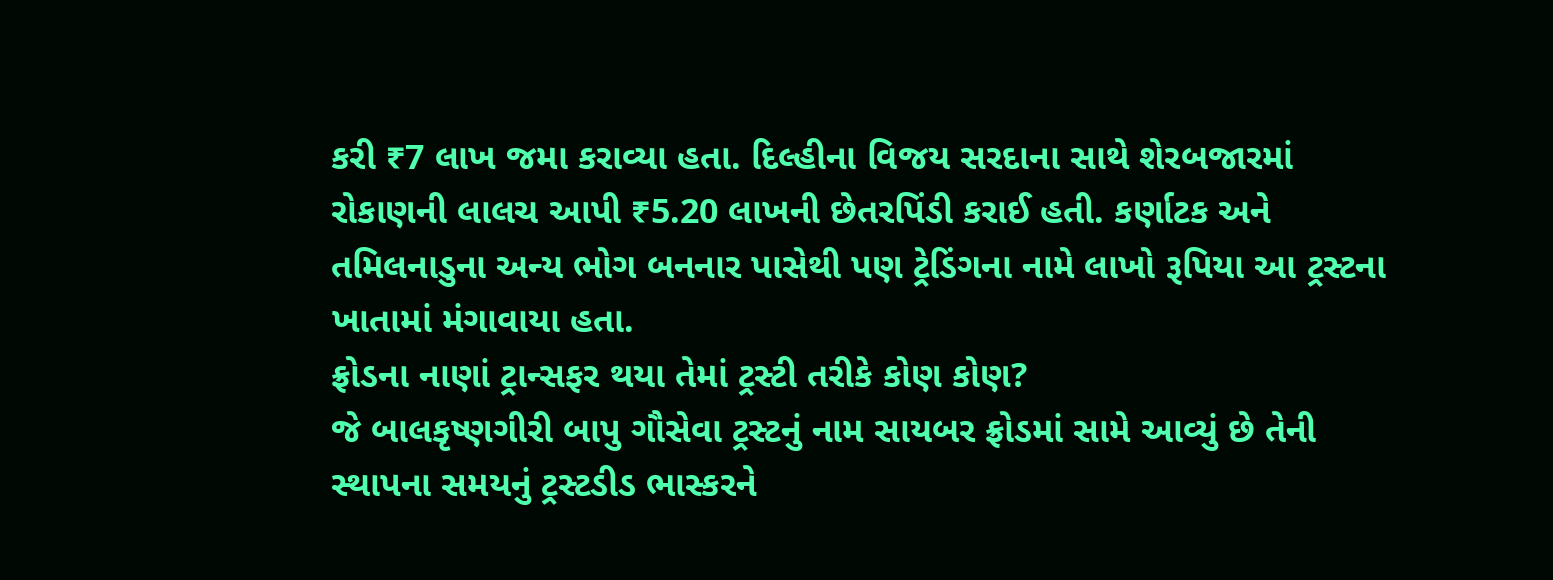કરી ₹7 લાખ જમા કરાવ્યા હતા. દિલ્હીના વિજય સરદાના સાથે શેરબજારમાં રોકાણની લાલચ આપી ₹5.20 લાખની છેતરપિંડી કરાઈ હતી. કર્ણાટક અને તમિલનાડુના અન્ય ભોગ બનનાર પાસેથી પણ ટ્રેડિંગના નામે લાખો રૂપિયા આ ટ્રસ્ટના ખાતામાં મંગાવાયા હતા.
ફ્રોડના નાણાં ટ્રાન્સફર થયા તેમાં ટ્રસ્ટી તરીકે કોણ કોણ?
જે બાલકૃષ્ણગીરી બાપુ ગૌસેવા ટ્રસ્ટનું નામ સાયબર ફ્રોડમાં સામે આવ્યું છે તેની સ્થાપના સમયનું ટ્રસ્ટડીડ ભાસ્કરને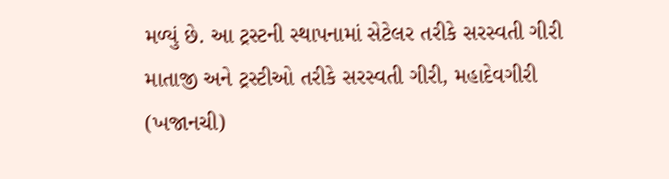મળ્યું છે. આ ટ્રસ્ટની સ્થાપનામાં સેટેલર તરીકે સરસ્વતી ગીરી માતાજી અને ટ્રસ્ટીઓ તરીકે સરસ્વતી ગીરી, મહાદેવગીરી (ખજાનચી)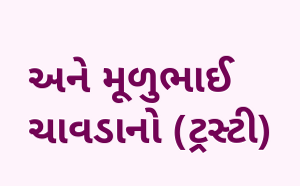અને મૂળુભાઈ ચાવડાનો (ટ્રસ્ટી)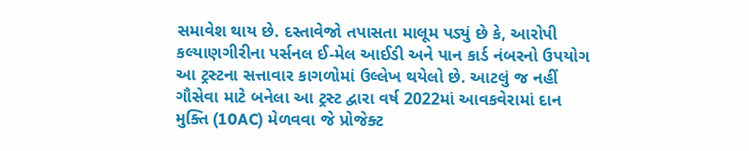સમાવેશ થાય છે. દસ્તાવેજો તપાસતા માલૂમ પડ્યું છે કે, આરોપી કલ્યાણગીરીના પર્સનલ ઈ-મેલ આઈડી અને પાન કાર્ડ નંબરનો ઉપયોગ આ ટ્રસ્ટના સત્તાવાર કાગળોમાં ઉલ્લેખ થયેલો છે. આટલું જ નહીં ગૌસેવા માટે બનેલા આ ટ્રસ્ટ દ્વારા વર્ષ 2022માં આવકવેરામાં દાન મુક્તિ (10AC) મેળવવા જે પ્રોજેક્ટ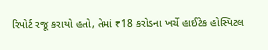રિપોર્ટ રજૂ કરાયો હતો, તેમાં ₹18 કરોડના ખર્ચે હાઈટેક હોસ્પિટલ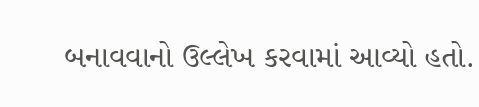બનાવવાનો ઉલ્લેખ કરવામાં આવ્યો હતો.